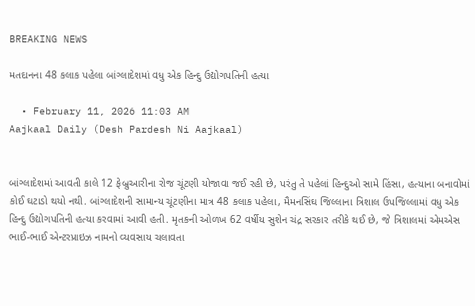BREAKING NEWS

મતદાનના 48 કલાક પહેલા બાંગ્લાદેશમાં વધુ એક હિન્દુ ઉદ્યોગપતિની હત્યા

  • February 11, 2026 11:03 AM
Aajkaal Daily (Desh Pardesh Ni Aajkaal)


બાંગ્લાદેશમાં આવતી કાલે 12 ફેબ્રુઆરીના રોજ ચૂંટણી યોજાવા જઈ રહી છે, પરંતુ તે પહેલાં હિન્દુઓ સામે હિંસા, હત્યાના બનાવોમાં કોઈ ઘટાડો થયો નથી. બાંગ્લાદેશની સામાન્ય ચૂંટણીના માત્ર 48 કલાક પહેલા, મૈમનસિંઘ જિલ્લાના ત્રિશાલ ઉપજિલ્લામાં વધુ એક હિન્દુ ઉદ્યોગપતિની હત્યા કરવામાં આવી હતી. મૃતકની ઓળખ 62 વર્ષીય સુશેન ચંદ્ર સરકાર તરીકે થઈ છે, જે ત્રિશાલમાં એમએસ ભાઈ-ભાઈ એન્ટરપ્રાઇઝ નામનો વ્યવસાય ચલાવતા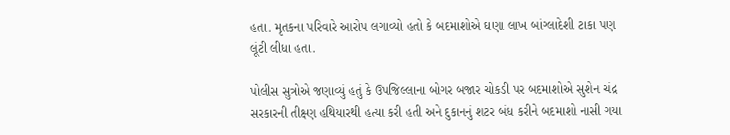હતા. મૃતકના પરિવારે આરોપ લગાવ્યો હતો કે બદમાશોએ ઘણા લાખ બાંગ્લાદેશી ટાકા પણ લૂંટી લીધા હતા.

પોલીસ સુત્રોએ જણાવ્યું હતું કે ઉપજિલ્લાના બોગર બજાર ચોકડી પર બદમાશોએ સુશેન ચંદ્ર સરકારની તીક્ષ્ણ હથિયારથી હત્યા કરી હતી અને દુકાનનું શટર બંધ કરીને બદમાશો નાસી ગયા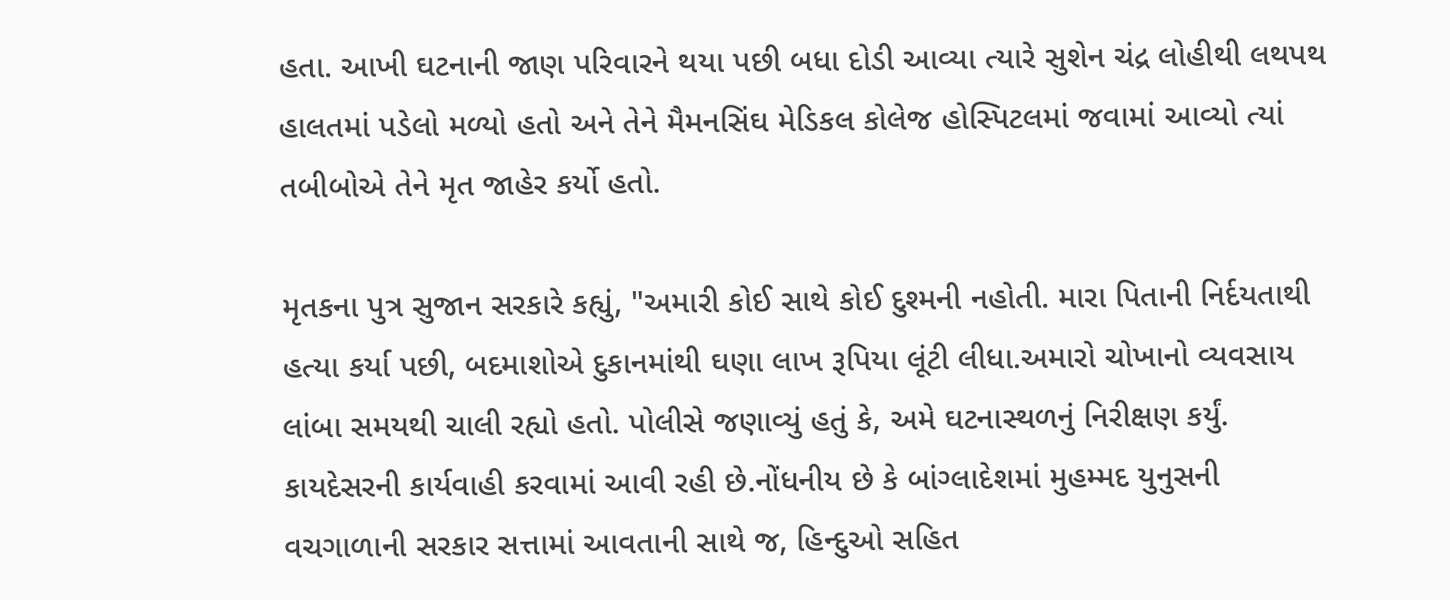હતા. આખી ઘટનાની જાણ પરિવારને થયા પછી બધા દોડી આવ્યા ત્યારે સુશેન ચંદ્ર લોહીથી લથપથ હાલતમાં પડેલો મળ્યો હતો અને તેને મૈમનસિંઘ મેડિકલ કોલેજ હોસ્પિટલમાં જવામાં આવ્યો ત્યાં તબીબોએ તેને મૃત જાહેર કર્યો હતો.

મૃતકના પુત્ર સુજાન સરકારે કહ્યું, "અમારી કોઈ સાથે કોઈ દુશ્મની નહોતી. મારા પિતાની નિર્દયતાથી હત્યા કર્યા પછી, બદમાશોએ દુકાનમાંથી ઘણા લાખ રૂપિયા લૂંટી લીધા.અમારો ચોખાનો વ્યવસાય લાંબા સમયથી ચાલી રહ્યો હતો. પોલીસે જણાવ્યું હતું કે, અમે ઘટનાસ્થળનું નિરીક્ષણ કર્યું. કાયદેસરની કાર્યવાહી કરવામાં આવી રહી છે.નોંધનીય છે કે બાંગ્લાદેશમાં મુહમ્મદ યુનુસની વચગાળાની સરકાર સત્તામાં આવતાની સાથે જ, હિન્દુઓ સહિત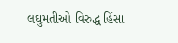લઘુમતીઓ વિરુદ્ધ હિંસા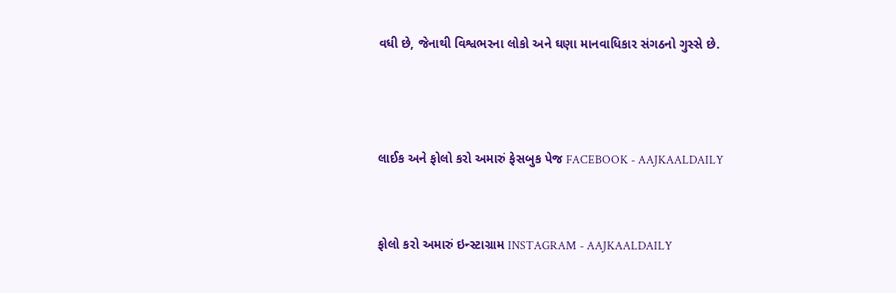વધી છે, જેનાથી વિશ્વભરના લોકો અને ઘણા માનવાધિકાર સંગઠનો ગુસ્સે છે.



લાઈક અને ફોલો કરો અમારું ફેસબુક પેજ FACEBOOK - AAJKAALDAILY


ફોલો કરો અમારું ઇન્સ્ટાગ્રામ INSTAGRAM - AAJKAALDAILY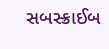સબસ્ક્રાઈબ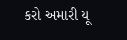કરો અમારી યૂ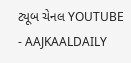ટ્યૂબ ચેનલ YOUTUBE - AAJKAALDAILY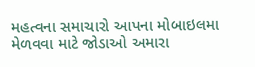મહત્વના સમાચારો આપના મોબાઇલમા મેળવવા માટે જોડાઓ અમારા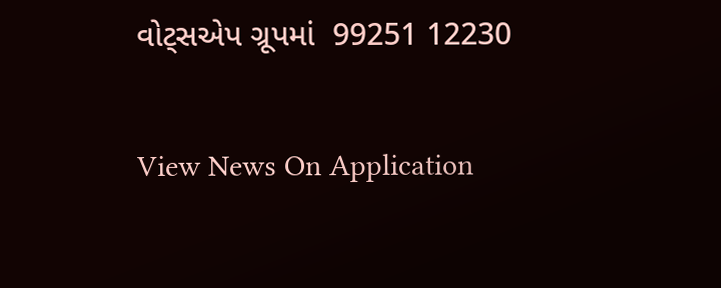વોટ્સએપ ગ્રૂપમાં  99251 12230

View News On Application